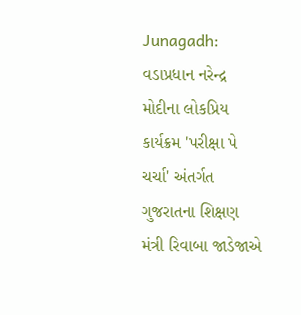Junagadh: વડાપ્રધાન નરેન્દ્ર મોદીના લોકપ્રિય કાર્યક્રમ 'પરીક્ષા પે ચર્ચા' અંતર્ગત ગુજરાતના શિક્ષણ મંત્રી રિવાબા જાડેજાએ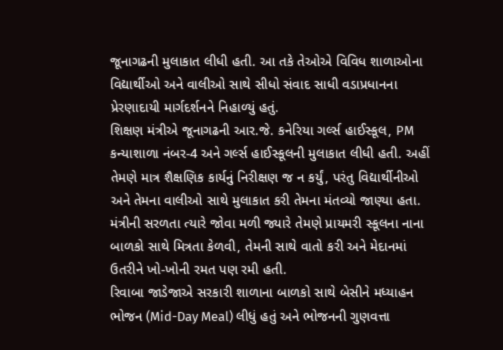જૂનાગઢની મુલાકાત લીધી હતી. આ તકે તેઓએ વિવિધ શાળાઓના વિદ્યાર્થીઓ અને વાલીઓ સાથે સીધો સંવાદ સાધી વડાપ્રધાનના પ્રેરણાદાયી માર્ગદર્શનને નિહાળ્યું હતું.
શિક્ષણ મંત્રીએ જૂનાગઢની આર.જે. કનેરિયા ગર્લ્સ હાઈસ્કૂલ, PM કન્યાશાળા નંબર-4 અને ગર્લ્સ હાઈસ્કૂલની મુલાકાત લીધી હતી. અહીં તેમણે માત્ર શૈક્ષણિક કાર્યનું નિરીક્ષણ જ ન કર્યું, પરંતુ વિદ્યાર્થીનીઓ અને તેમના વાલીઓ સાથે મુલાકાત કરી તેમના મંતવ્યો જાણ્યા હતા.
મંત્રીની સરળતા ત્યારે જોવા મળી જ્યારે તેમણે પ્રાયમરી સ્કૂલના નાના બાળકો સાથે મિત્રતા કેળવી, તેમની સાથે વાતો કરી અને મેદાનમાં ઉતરીને ખો-ખોની રમત પણ રમી હતી.
રિવાબા જાડેજાએ સરકારી શાળાના બાળકો સાથે બેસીને મધ્યાહન ભોજન (Mid-Day Meal) લીધું હતું અને ભોજનની ગુણવત્તા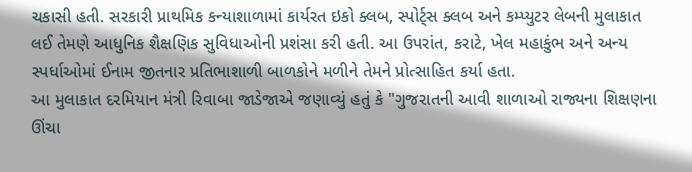ચકાસી હતી. સરકારી પ્રાથમિક કન્યાશાળામાં કાર્યરત ઇકો ક્લબ, સ્પોર્ટ્સ ક્લબ અને કમ્પ્યુટર લેબની મુલાકાત લઈ તેમણે આધુનિક શૈક્ષણિક સુવિધાઓની પ્રશંસા કરી હતી. આ ઉપરાંત, કરાટે, ખેલ મહાકુંભ અને અન્ય સ્પર્ધાઓમાં ઈનામ જીતનાર પ્રતિભાશાળી બાળકોને મળીને તેમને પ્રોત્સાહિત કર્યા હતા.
આ મુલાકાત દરમિયાન મંત્રી રિવાબા જાડેજાએ જણાવ્યું હતું કે "ગુજરાતની આવી શાળાઓ રાજ્યના શિક્ષણના ઊંચા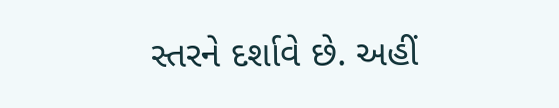સ્તરને દર્શાવે છે. અહીં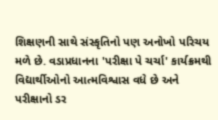શિક્ષણની સાથે સંસ્કૃતિનો પણ અનોખો પરિચય મળે છે. વડાપ્રધાનના 'પરીક્ષા પે ચર્ચા' કાર્યક્રમથી વિદ્યાર્થીઓનો આત્મવિશ્વાસ વધે છે અને પરીક્ષાનો ડર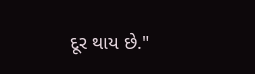દૂર થાય છે."